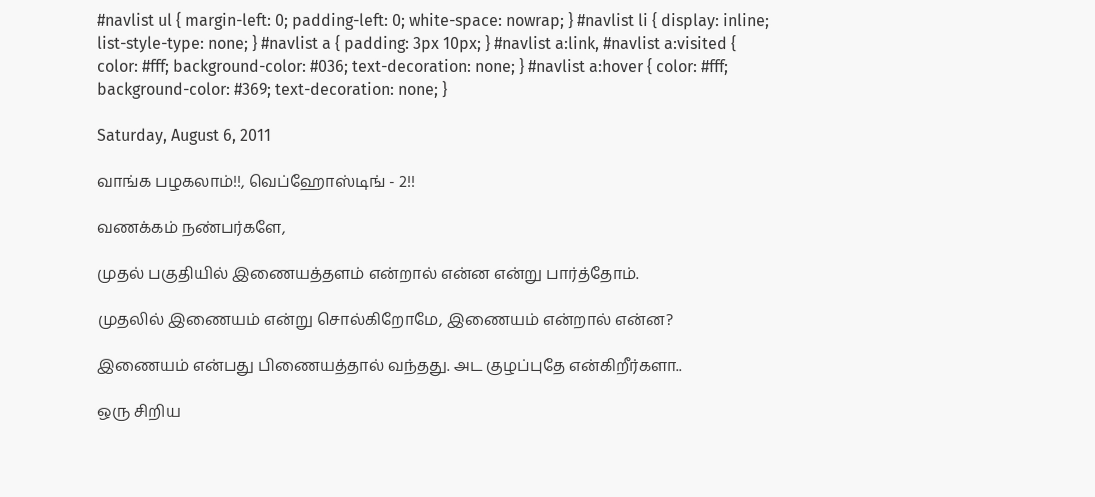#navlist ul { margin-left: 0; padding-left: 0; white-space: nowrap; } #navlist li { display: inline; list-style-type: none; } #navlist a { padding: 3px 10px; } #navlist a:link, #navlist a:visited { color: #fff; background-color: #036; text-decoration: none; } #navlist a:hover { color: #fff; background-color: #369; text-decoration: none; }

Saturday, August 6, 2011

வாங்க பழகலாம்!!, வெப்ஹோஸ்டிங் - 2!!

வணக்கம் நண்பர்களே,

முதல் பகுதியில் இணையத்தளம் என்றால் என்ன என்று பார்த்தோம்.

முதலில் இணையம் என்று சொல்கிறோமே, இணையம் என்றால் என்ன?

இணையம் என்பது பிணையத்தால் வந்தது. அட குழப்புதே என்கிறீர்களா..

ஒரு சிறிய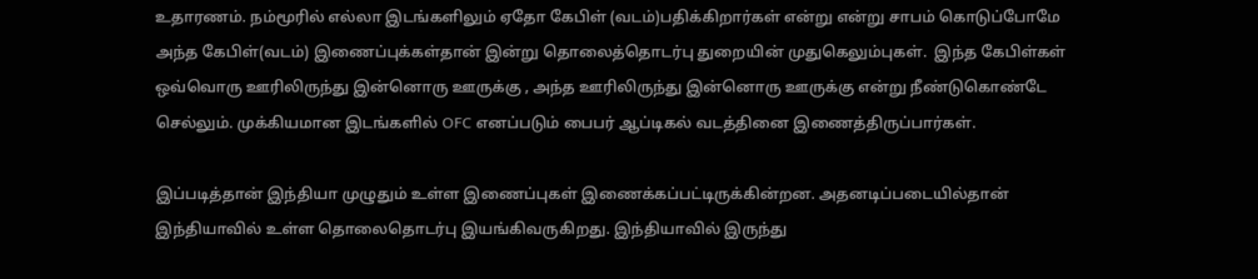உதாரணம். நம்மூரில் எல்லா இடங்களிலும் ஏதோ கேபிள் (வடம்)பதிக்கிறார்கள் என்று என்று சாபம் கொடுப்போமே அந்த கேபிள்(வடம்) இணைப்புக்கள்தான் இன்று தொலைத்தொடர்பு துறையின் முதுகெலும்புகள்.  இந்த கேபிள்கள் ஒவ்வொரு ஊரிலிருந்து இன்னொரு ஊருக்கு , அந்த ஊரிலிருந்து இன்னொரு ஊருக்கு என்று நீண்டுகொண்டே செல்லும். முக்கியமான இடங்களில் OFC எனப்படும் பைபர் ஆப்டிகல் வடத்தினை இணைத்திருப்பார்கள்.

இப்படித்தான் இந்தியா முழுதும் உள்ள இணைப்புகள் இணைக்கப்பட்டிருக்கின்றன. அதனடிப்படையில்தான் இந்தியாவில் உள்ள தொலைதொடர்பு இயங்கிவருகிறது. இந்தியாவில் இருந்து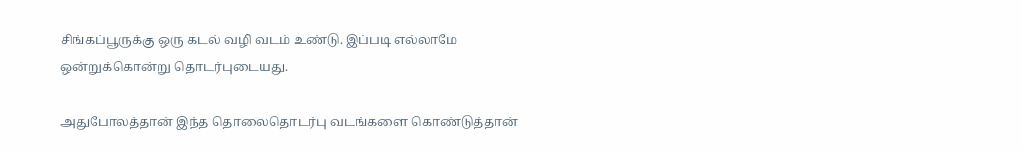சிங்கப்பூருக்கு ஒரு கடல் வழி வடம் உண்டு. இப்படி எல்லாமே ஒன்றுக்கொன்று தொடர்புடையது.

அதுபோலத்தான் இந்த தொலைதொடர்பு வடங்களை கொண்டுத்தான்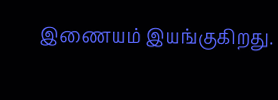இணையம் இயங்குகிறது.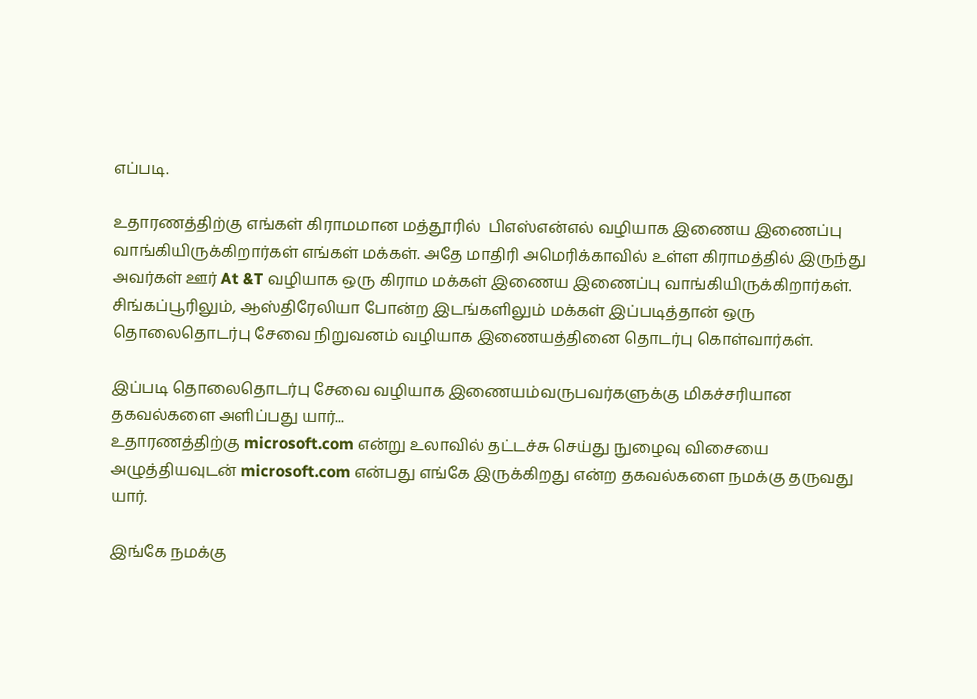எப்படி.

உதாரணத்திற்கு எங்கள் கிராமமான மத்தூரில்  பிஎஸ்என்எல் வழியாக இணைய இணைப்பு வாங்கியிருக்கிறார்கள் எங்கள் மக்கள். அதே மாதிரி அமெரிக்காவில் உள்ள கிராமத்தில் இருந்து அவர்கள் ஊர் At &T வழியாக ஒரு கிராம மக்கள் இணைய இணைப்பு வாங்கியிருக்கிறார்கள். சிங்கப்பூரிலும், ஆஸ்திரேலியா போன்ற இடங்களிலும் மக்கள் இப்படித்தான் ஒரு தொலைதொடர்பு சேவை நிறுவனம் வழியாக இணையத்தினை தொடர்பு கொள்வார்கள்.

இப்படி தொலைதொடர்பு சேவை வழியாக இணையம்வருபவர்களுக்கு மிகச்சரியான தகவல்களை அளிப்பது யார்...
உதாரணத்திற்கு microsoft.com என்று உலாவில் தட்டச்சு செய்து நுழைவு விசையை அழுத்தியவுடன் microsoft.com என்பது எங்கே இருக்கிறது என்ற தகவல்களை நமக்கு தருவது யார்.

இங்கே நமக்கு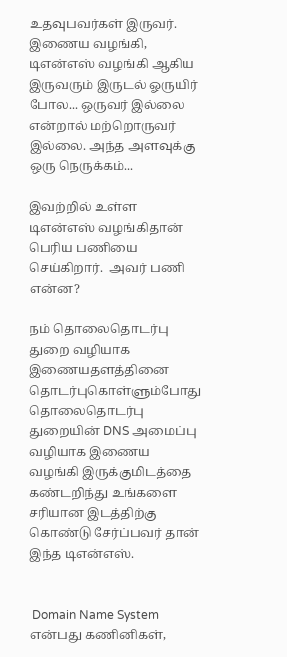உதவுபவர்கள் இருவர்.
இணைய வழங்கி, டிஎன்எஸ் வழங்கி ஆகிய இருவரும் இருடல் ஓருயிர் போல... ஒருவர் இல்லை என்றால் மற்றொருவர் இல்லை. அந்த அளவுக்கு ஒரு நெருக்கம்...

இவற்றில் உள்ள டிஎன்எஸ் வழங்கிதான் பெரிய பணியை செய்கிறார்.  அவர் பணி என்ன?

நம் தொலைதொடர்பு துறை வழியாக இணையதளத்தினை தொடர்புகொள்ளும்போது தொலைதொடர்பு துறையின் DNS அமைப்பு வழியாக இணைய வழங்கி இருக்குமிடத்தை கண்டறிந்து உங்களை சரியான இடத்திற்கு கொண்டு சேர்ப்பவர் தான் இந்த டிஎன்எஸ்.


 Domain Name System என்பது கணினிகள்,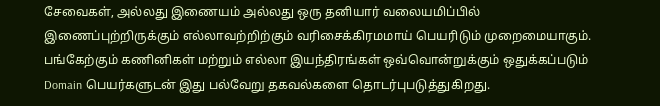சேவைகள், அல்லது இணையம் அல்லது ஒரு தனியார் வலையமிப்பில் இணைப்புற்றிருக்கும் எல்லாவற்றிற்கும் வரிசைக்கிரமமாய் பெயரிடும் முறைமையாகும். பங்கேற்கும் கணினிகள் மற்றும் எல்லா இயந்திரங்கள் ஒவ்வொன்றுக்கும் ஒதுக்கப்படும் Domain பெயர்களுடன் இது பல்வேறு தகவல்களை தொடர்புபடுத்துகிறது.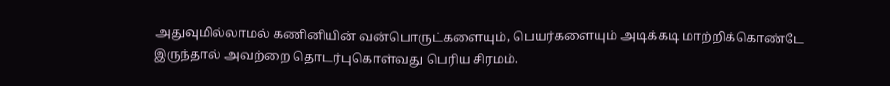அதுவுமில்லாமல் கணினியின் வன்பொருட்களையும், பெயர்களையும் அடிக்கடி மாற்றிக்கொண்டே இருந்தால் அவற்றை தொடர்புகொள்வது பெரிய சிரமம்.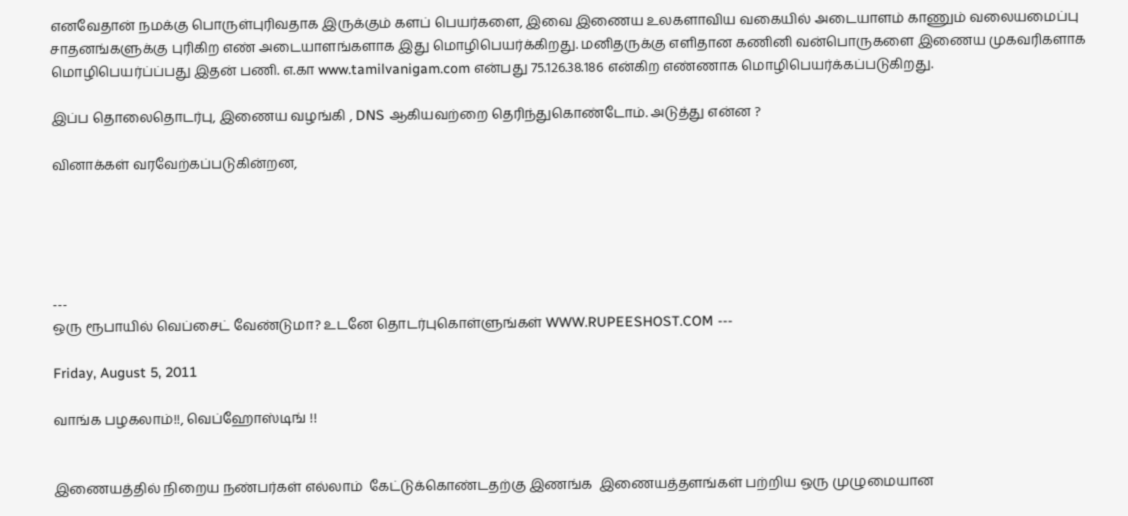எனவேதான் நமக்கு பொருள்புரிவதாக இருக்கும் களப் பெயர்களை, இவை இணைய உலகளாவிய வகையில் அடையாளம் காணும் வலையமைப்பு சாதனங்களுக்கு புரிகிற எண் அடையாளங்களாக இது மொழிபெயர்க்கிறது. மனிதருக்கு எளிதான கணினி வன்பொருகளை இணைய முகவரிகளாக மொழிபெயர்ப்ப்பது இதன் பணி. எ.கா www.tamilvanigam.com என்பது 75.126.38.186 என்கிற எண்ணாக மொழிபெயர்க்கப்படுகிறது.

இப்ப தொலைதொடர்பு, இணைய வழங்கி , DNS ஆகியவற்றை தெரிந்துகொண்டோம். அடுத்து என்ன ?

வினாக்கள் வரவேற்கப்படுகின்றன,





---
ஒரு ரூபாயில் வெப்சைட் வேண்டுமா? உடனே தொடர்புகொள்ளுங்கள் WWW.RUPEESHOST.COM ---

Friday, August 5, 2011

வாங்க பழகலாம்!!, வெப்ஹோஸ்டிங் !!


இணையத்தில் நிறைய நண்பர்கள் எல்லாம்  கேட்டுக்கொண்டதற்கு இணங்க  இணையத்தளங்கள் பற்றிய ஒரு முழுமையான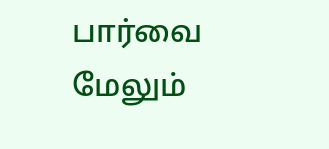பார்வை மேலும்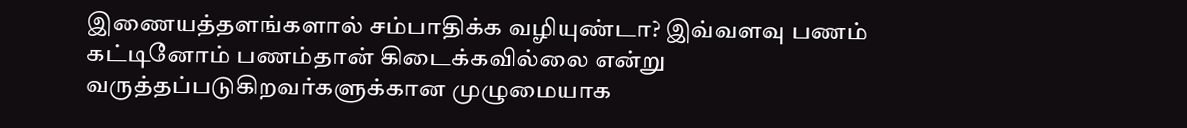இணையத்தளங்களால் சம்பாதிக்க வழியுண்டா? இவ்வளவு பணம் கட்டினோம் பணம்தான் கிடைக்கவில்லை என்று வருத்தப்படுகிறவர்களுக்கான முழுமையாக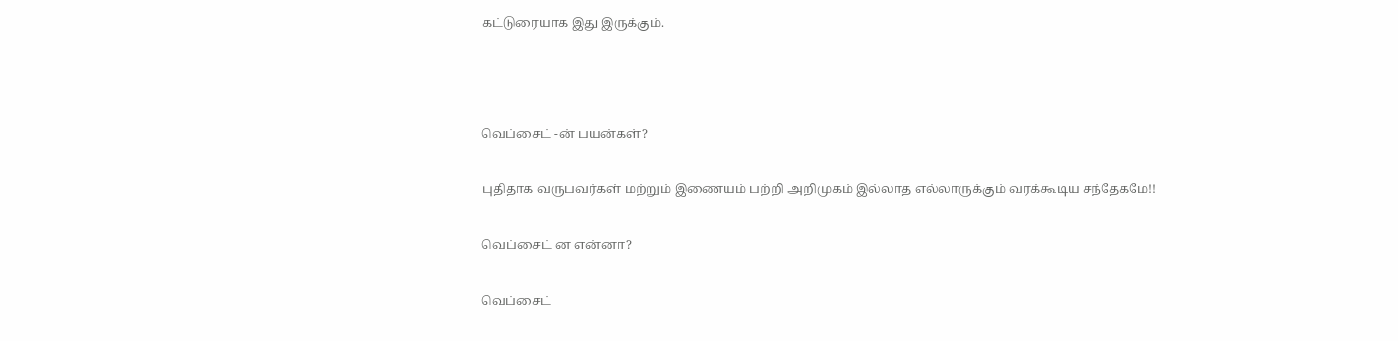கட்டுரையாக இது இருக்கும்.



வெப்சைட் -ன் பயன்கள்?

புதிதாக வருபவர்கள் மற்றும் இணையம் பற்றி அறிமுகம் இல்லாத எல்லாருக்கும் வரக்கூடிய சந்தேகமே!!

வெப்சைட் ன என்னா?

வெப்சைட்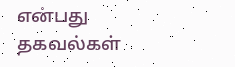என்பது தகவல்கள்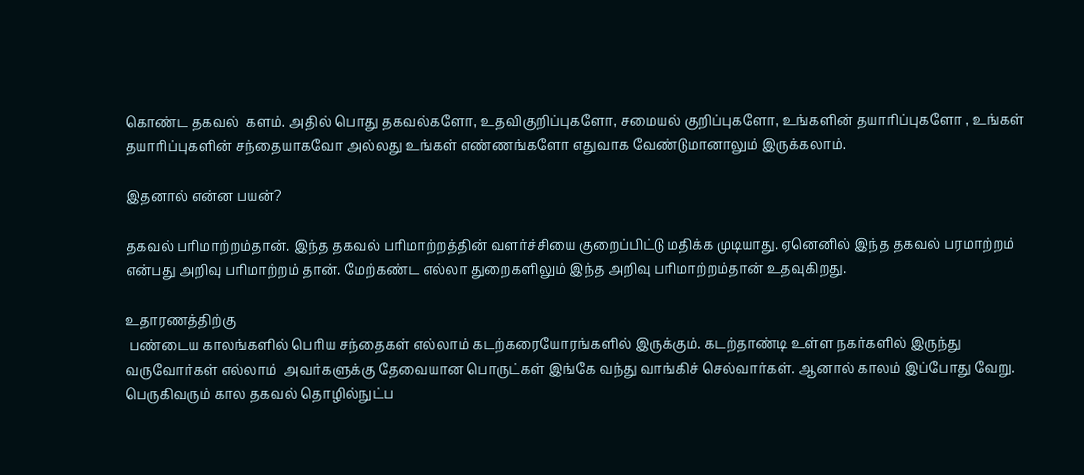கொண்ட தகவல்  களம். அதில் பொது தகவல்களோ, உதவிகுறிப்புகளோ, சமையல் குறிப்புகளோ, உங்களின் தயாரிப்புகளோ , உங்கள் தயாரிப்புகளின் சந்தையாகவோ அல்லது உங்கள் எண்ணங்களோ எதுவாக வேண்டுமானாலும் இருக்கலாம்.

இதனால் என்ன பயன்?

தகவல் பரிமாற்றம்தான். இந்த தகவல் பரிமாற்றத்தின் வளர்ச்சியை குறைப்பிட்டு மதிக்க முடியாது. ஏனெனில் இந்த தகவல் பரமாற்றம் என்பது அறிவு பரிமாற்றம் தான். மேற்கண்ட எல்லா துறைகளிலும் இந்த அறிவு பரிமாற்றம்தான் உதவுகிறது.

உதாரணத்திற்கு
 பண்டைய காலங்களில் பெரிய சந்தைகள் எல்லாம் கடற்கரையோரங்களில் இருக்கும். கடற்தாண்டி உள்ள நகர்களில் இருந்து வருவோர்கள் எல்லாம்  அவர்களுக்கு தேவையான பொருட்கள் இங்கே வந்து வாங்கிச் செல்வார்கள். ஆனால் காலம் இப்போது வேறு. பெருகிவரும் கால தகவல் தொழில்நுட்ப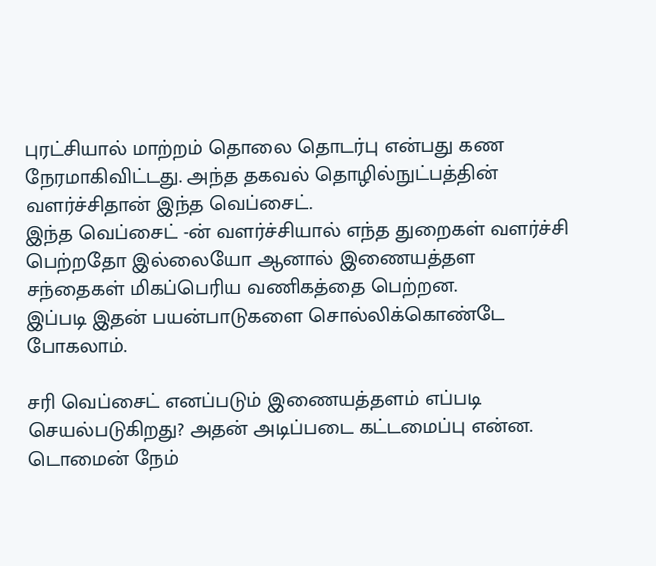புரட்சியால் மாற்றம் தொலை தொடர்பு என்பது கண நேரமாகிவிட்டது. அந்த தகவல் தொழில்நுட்பத்தின் வளர்ச்சிதான் இந்த வெப்சைட்.
இந்த வெப்சைட் -ன் வளர்ச்சியால் எந்த துறைகள் வளர்ச்சி பெற்றதோ இல்லையோ ஆனால் இணையத்தள சந்தைகள் மிகப்பெரிய வணிகத்தை பெற்றன.
இப்படி இதன் பயன்பாடுகளை சொல்லிக்கொண்டே போகலாம்.

சரி வெப்சைட் எனப்படும் இணையத்தளம் எப்படி செயல்படுகிறது? அதன் அடிப்படை கட்டமைப்பு என்ன.
டொமைன் நேம்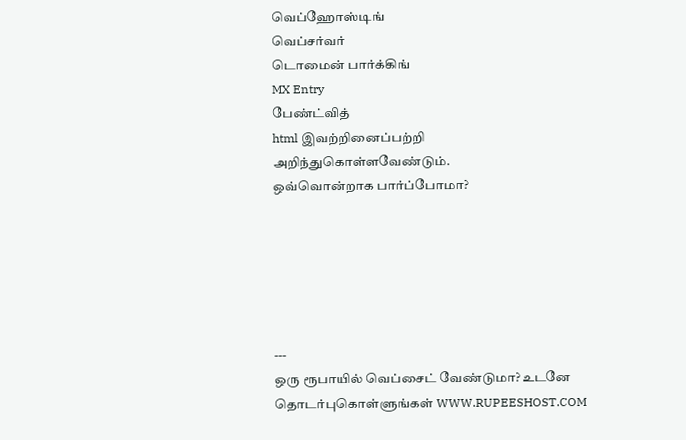வெப்ஹோஸ்டிங்
வெப்சர்வர்
டொமைன் பார்க்கிங்
MX Entry
பேண்ட்வித்
html இவற்றினைப்பற்றி அறிந்துகொள்ளவேண்டும்.
ஒவ்வொன்றாக பார்ப்போமா?






---
ஒரு ரூபாயில் வெப்சைட் வேண்டுமா? உடனே தொடர்புகொள்ளுங்கள் WWW.RUPEESHOST.COM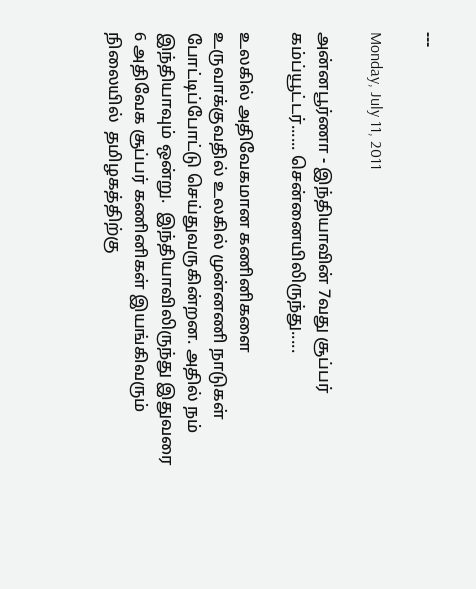---

Monday, July 11, 2011

அன்னபூர்ணா - இந்தியாவின் 7வது சூப்பர் கம்ப்யூட்டர்...... சென்னையிலிருந்து.....

உலகில் அதிவேகமான கணினிகளை உருவாக்குவதில் உலகில் முன்னணி நாடுகள் போட்டிப்போட்டு செய்துவருகின்றன. அதில் நம் இந்தியாவும் ஒன்று.  இந்தியாவிலிருந்து இதுவரை 6 அதிவேக சூப்பர் கணினிகள் இயங்கிவரும் நிலையில்  தமிழகத்திற்கு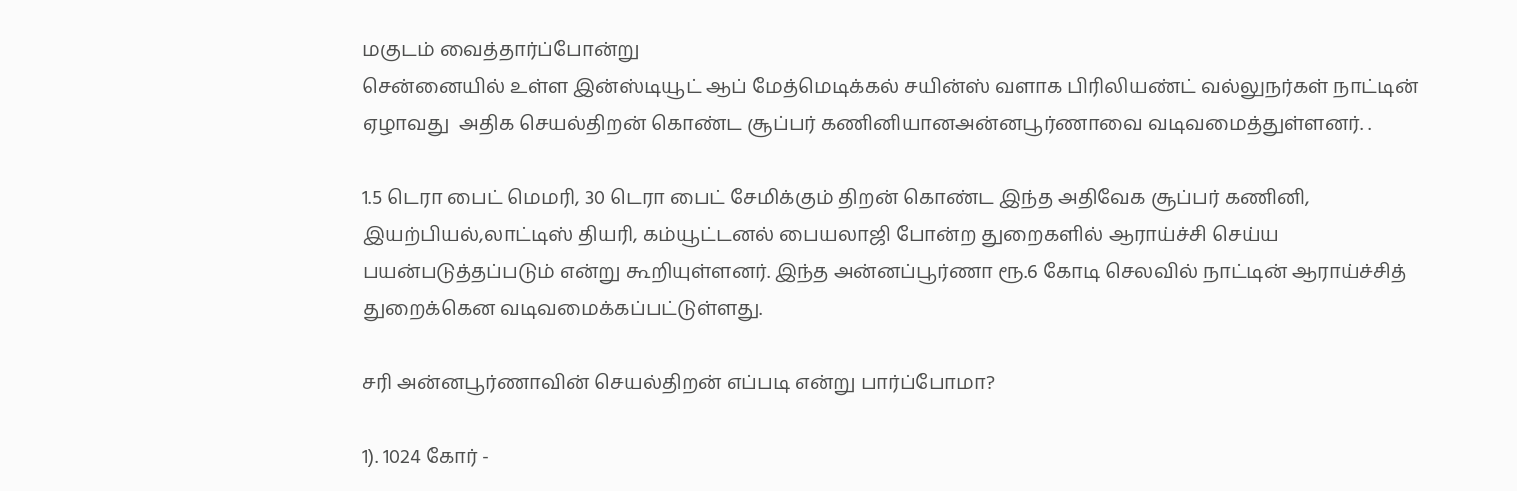மகுடம் வைத்தார்ப்போன்று
சென்னையில் உள்ள இன்ஸ்டியூட் ஆப் மேத்மெடிக்கல் சயின்ஸ் வளாக பிரிலியண்ட் வல்லுநர்கள் நாட்டின் ஏழாவது  அதிக செயல்திறன் கொண்ட சூப்பர் கணினியானஅன்னபூர்ணாவை வடிவமைத்துள்ளனர். .

1.5 டெரா பைட் மெமரி, 30 டெரா பைட் சேமிக்கும் திறன் கொண்ட இந்த அதிவேக சூப்பர் கணினி, இயற்பியல்,லாட்டிஸ் தியரி, கம்யூட்டனல் பையலாஜி போன்ற துறைகளில் ஆராய்ச்சி செய்ய பயன்படுத்தப்படும் என்று கூறியுள்ளனர். இந்த அன்னப்பூர்ணா ரூ.6 கோடி செலவில் நாட்டின் ஆராய்ச்சித் துறைக்கென வடிவமைக்கப்பட்டுள்ளது.

சரி அன்னபூர்ணாவின் செயல்திறன் எப்படி என்று பார்ப்போமா?

1). 1024 கோர் -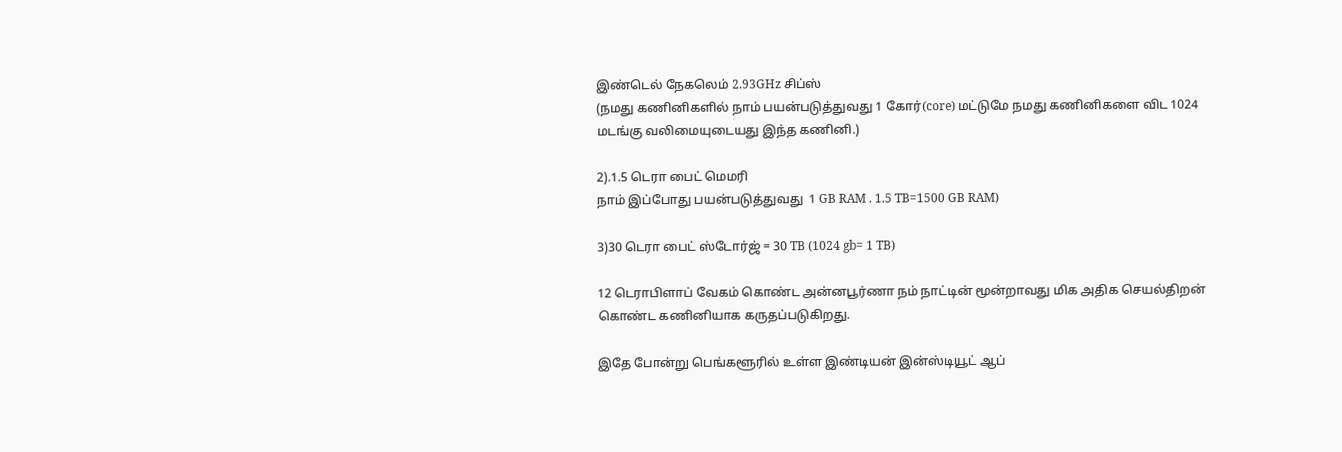இண்டெல் நேகலெம் 2.93GHz சிப்ஸ்
(நமது கணினிகளில் நாம் பயன்படுத்துவது 1 கோர்(core) மட்டுமே நமது கணினிகளை விட 1024 மடங்கு வலிமையுடையது இந்த கணினி.)

2).1.5 டெரா பைட் மெமரி
நாம் இப்போது பயன்படுத்துவது  1 GB RAM . 1.5 TB=1500 GB RAM)

3)30 டெரா பைட் ஸ்டோர்ஜ் = 30 TB (1024 gb= 1 TB)

12 டெராபிளாப் வேகம் கொண்ட அன்னபூர்ணா நம் நாட்டின் மூன்றாவது மிக அதிக செயல்திறன் கொண்ட கணினியாக கருதப்படுகிறது.

இதே போன்று பெங்களூரில் உள்ள இண்டியன் இன்ஸ்டியூட் ஆப்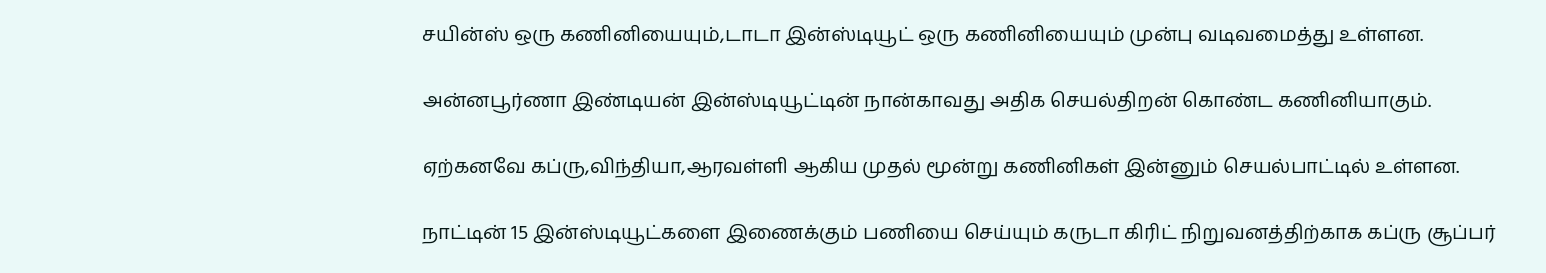சயின்ஸ் ஒரு கணினியையும்,டாடா இன்ஸ்டியூட் ஒரு கணினியையும் முன்பு வடிவமைத்து உள்ளன.

அன்னபூர்ணா இண்டியன் இன்ஸ்டியூட்டின் நான்காவது அதிக செயல்திறன் கொண்ட கணினியாகும்.

ஏற்கனவே கப்ரு,விந்தியா,ஆரவள்ளி ஆகிய முதல் மூன்று கணினிகள் இன்னும் செயல்பாட்டில் உள்ளன.

நாட்டின் 15 இன்ஸ்டியூட்களை இணைக்கும் பணியை செய்யும் கருடா கிரிட் நிறுவனத்திற்காக கப்ரு சூப்பர்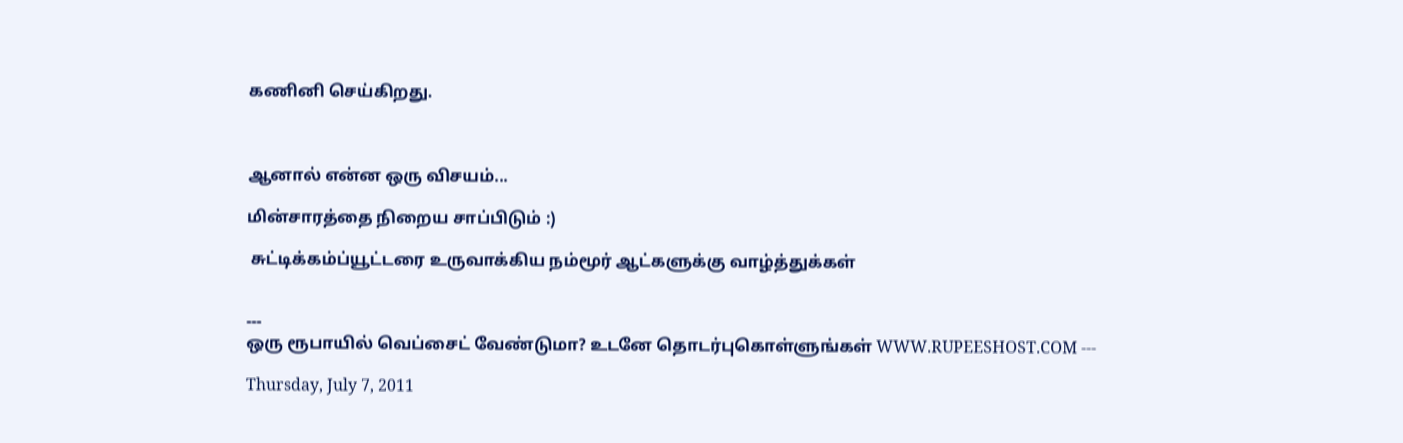கணினி செய்கிறது.



ஆனால் என்ன ஒரு விசயம்...

மின்சாரத்தை நிறைய சாப்பிடும் :)

 சுட்டிக்கம்ப்யூட்டரை உருவாக்கிய நம்மூர் ஆட்களுக்கு வாழ்த்துக்கள்


---
ஒரு ரூபாயில் வெப்சைட் வேண்டுமா? உடனே தொடர்புகொள்ளுங்கள் WWW.RUPEESHOST.COM ---

Thursday, July 7, 2011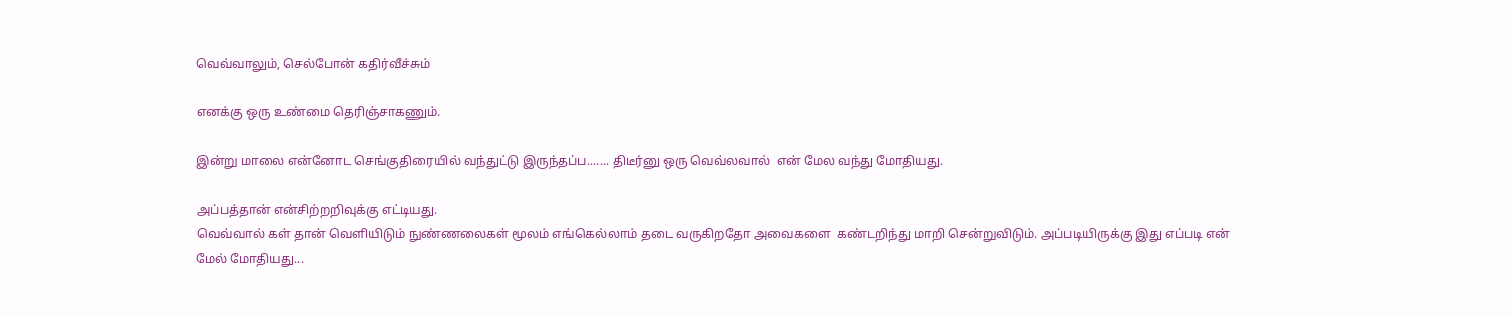வெவ்வாலும், செல்போன் கதிர்வீச்சும்

எனக்கு ஒரு உண்மை தெரிஞ்சாகணும்.

இன்று மாலை என்னோட செங்குதிரையில் வந்துட்டு இருந்தப்ப....... திடீர்னு ஒரு வெவ்லவால்  என் மேல வந்து மோதியது.

அப்பத்தான் என்சிற்றறிவுக்கு எட்டியது.
வெவ்வால் கள் தான் வெளியிடும் நுண்ணலைகள் மூலம் எங்கெல்லாம் தடை வருகிறதோ அவைகளை  கண்டறிந்து மாறி சென்றுவிடும். அப்படியிருக்கு இது எப்படி என் மேல் மோதியது...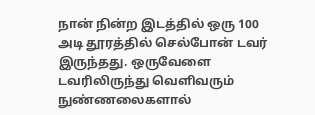நான் நின்ற இடத்தில் ஒரு 100 அடி தூரத்தில் செல்போன் டவர் இருந்தது. ஒருவேளை டவரிலிருந்து வெளிவரும் நுண்ணலைகளால்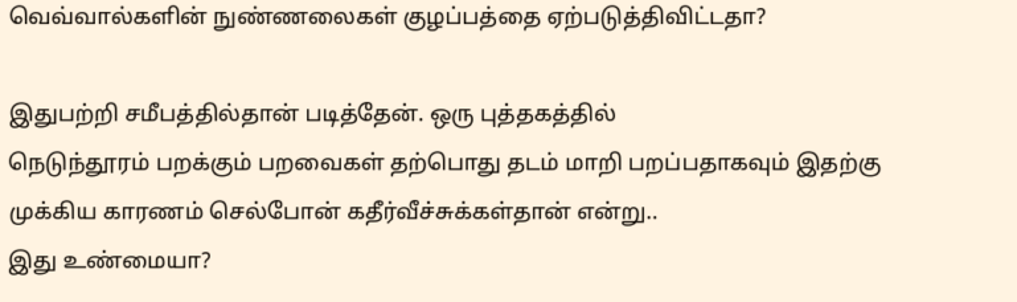வெவ்வால்களின் நுண்ணலைகள் குழப்பத்தை ஏற்படுத்திவிட்டதா?

இதுபற்றி சமீபத்தில்தான் படித்தேன். ஒரு புத்தகத்தில்
நெடுந்தூரம் பறக்கும் பறவைகள் தற்பொது தடம் மாறி பறப்பதாகவும் இதற்கு முக்கிய காரணம் செல்போன் கதீர்வீச்சுக்கள்தான் என்று..
இது உண்மையா?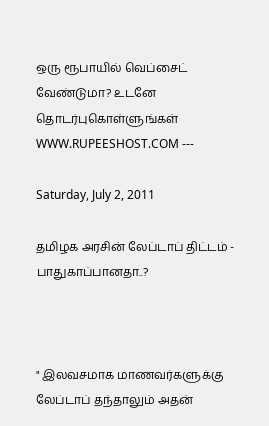ஒரு ரூபாயில் வெப்சைட் வேண்டுமா? உடனே தொடர்புகொள்ளுங்கள் WWW.RUPEESHOST.COM ---

Saturday, July 2, 2011

தமிழக அரசின் லேப்டாப் திட்டம் - பாதுகாப்பானதா..?



" இலவசமாக மாணவர்களுக்கு லேப்டாப் தந்தாலும் அதன்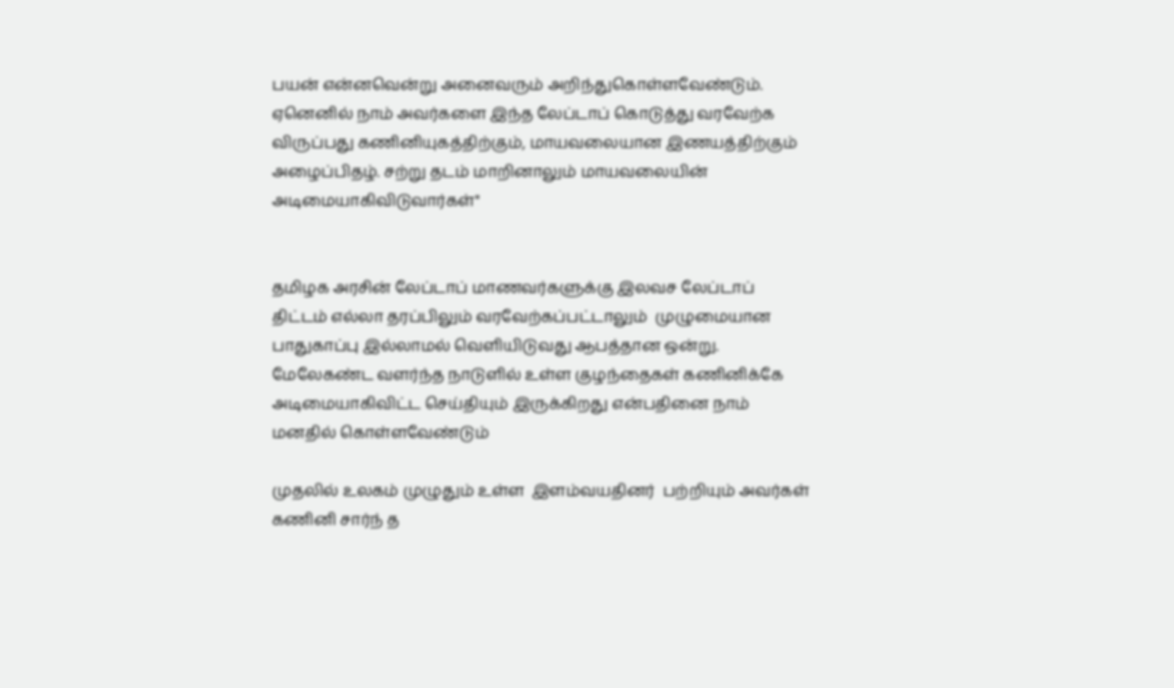பயன் என்னவென்று அனைவரும் அறிந்துகொள்ளவேண்டும். ஏனெனில் நாம் அவர்களை இந்த லேப்டாப் கொடுத்து வரவேற்க விருப்பது கணினியுகத்திற்கும், மாயவலையான இணயத்திற்கும் அழைப்பிதழ். சற்று தடம் மாறினாலும் மாயவலையின் அடிமையாகிவிடுவார்கள்"


தமிழக அரசின் லேப்டாப் மாணவர்களுக்கு இலவச லேப்டாப் திட்டம் எல்லா தரப்பிலும் வரவேற்கப்பட்டாலும்  முழுமையான பாதுகாப்பு இல்லாமல் வெளியிடுவது ஆபத்தான ஒன்று. மேலேகண்ட வளர்ந்த நாடுளில் உள்ள குழந்தைகள் கணினிக்கே அடிமையாகிவிட்ட செய்தியும் இருக்கிறது என்பதினை நாம் மனதில் கொள்ளவேண்டும்

முதலில் உலகம் முழுதும் உள்ள  இளம்வயதினர்  பற்றியும் அவர்கள் கணினி சார்ந் த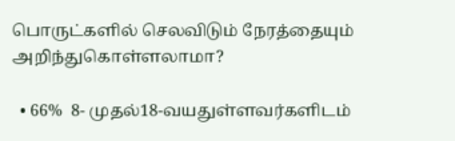பொருட்களில் செலவிடும் நேரத்தையும் அறிந்துகொள்ளலாமா?

  • 66%  8- முதல்18-வயதுள்ளவர்களிடம்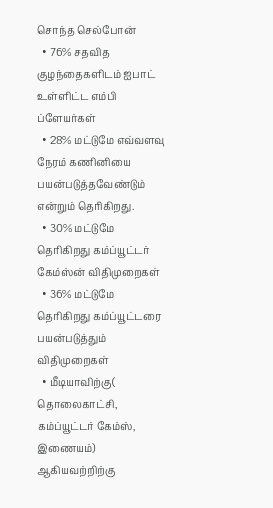சொந்த செல்போன்
  • 76% சதவித குழந்தைகளிடம் ஐபாட் உள்ளிட்ட எம்பி ப்ளேயர்கள்
  • 28% மட்டுமே எவ்வளவு நேரம் கணினியை பயன்படுத்தவேண்டும் என்றும் தெரிகிறது.
  • 30% மட்டுமே தெரிகிறது கம்ப்யூட்டர் கேம்ஸ்ன் விதிமுறைகள்
  • 36% மட்டுமே தெரிகிறது கம்ப்யூட்டரை பயன்படுத்தும் விதிமுறைகள்
  • மீடியாவிற்கு( தொலைகாட்சி, கம்ப்யூட்டர் கேம்ஸ், இணையம்) ஆகியவற்றிற்கு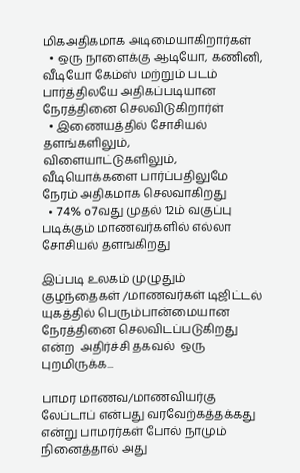மிகஅதிகமாக அடிமையாகிறார்கள்
  • ஒரு நாளைக்கு ஆடியோ, கணினி, வீடியோ கேம்ஸ் மற்றும் படம் பார்த்திலயே அதிகப்படியான நேரத்தினை செலவிடுகிறார்ள்
  • இணையத்தில் சோசியல் தளங்களிலும், விளையாட்டுகளிலும், வீடியொக்களை பார்ப்பதிலுமே நேரம் அதிகமாக செலவாகிறது
  • 74% o7வது முதல் 12ம் வகுப்பு படிக்கும் மாணவர்களில் எல்லா சோசியல் தளஙகிறது

இப்படி உலகம் முழுதும் குழந்தைகள் /மாணவர்கள் டிஜிட்டல் யுகத்தில் பெரும்பான்மையான நேரத்தினை செலவிடப்படுகிறது என்ற  அதிர்ச்சி தகவல்  ஒரு புறமிருக்க...

பாமர மாணவ/மாணவியர்கு  லேப்டாப் என்பது வரவேற்கத்தக்கது என்று பாமரர்கள் போல் நாமும் நினைத்தால் அது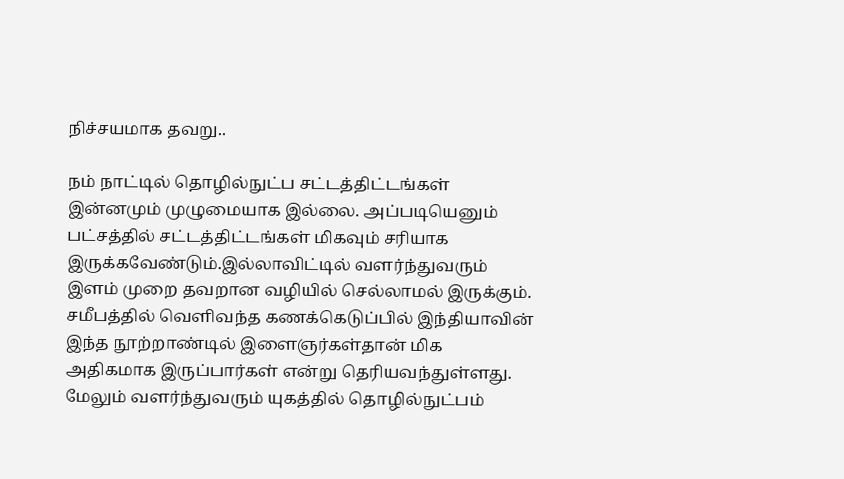நிச்சயமாக தவறு..

நம் நாட்டில் தொழில்நுட்ப சட்டத்திட்டங்கள் இன்னமும் முழுமையாக இல்லை. அப்படியெனும் பட்சத்தில் சட்டத்திட்டங்கள் மிகவும் சரியாக இருக்கவேண்டும்.இல்லாவிட்டில் வளர்ந்துவரும் இளம் முறை தவறான வழியில் செல்லாமல் இருக்கும். சமீபத்தில் வெளிவந்த கணக்கெடுப்பில் இந்தியாவின் இந்த நூற்றாண்டில் இளைஞர்கள்தான் மிக அதிகமாக இருப்பார்கள் என்று தெரியவந்துள்ளது. மேலும் வளர்ந்துவரும் யுகத்தில் தொழில்நுட்பம்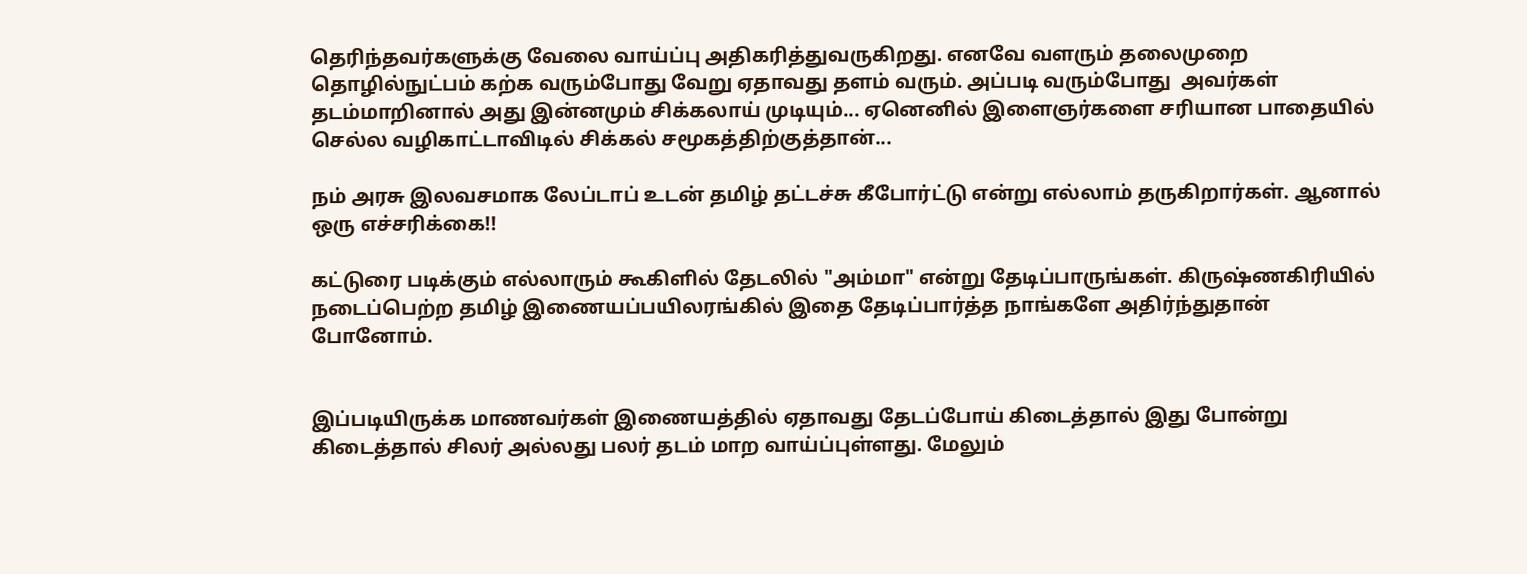தெரிந்தவர்களுக்கு வேலை வாய்ப்பு அதிகரித்துவருகிறது. எனவே வளரும் தலைமுறை தொழில்நுட்பம் கற்க வரும்போது வேறு ஏதாவது தளம் வரும். அப்படி வரும்போது  அவர்கள் தடம்மாறினால் அது இன்னமும் சிக்கலாய் முடியும்... ஏனெனில் இளைஞர்களை சரியான பாதையில் செல்ல வழிகாட்டாவிடில் சிக்கல் சமூகத்திற்குத்தான்...

நம் அரசு இலவசமாக லேப்டாப் உடன் தமிழ் தட்டச்சு கீபோர்ட்டு என்று எல்லாம் தருகிறார்கள். ஆனால் ஒரு எச்சரிக்கை!!

கட்டுரை படிக்கும் எல்லாரும் கூகிளில் தேடலில் "அம்மா" என்று தேடிப்பாருங்கள். கிருஷ்ணகிரியில் நடைப்பெற்ற தமிழ் இணையப்பயிலரங்கில் இதை தேடிப்பார்த்த நாங்களே அதிர்ந்துதான் போனோம்.


இப்படியிருக்க மாணவர்கள் இணையத்தில் ஏதாவது தேடப்போய் கிடைத்தால் இது போன்று கிடைத்தால் சிலர் அல்லது பலர் தடம் மாற வாய்ப்புள்ளது. மேலும்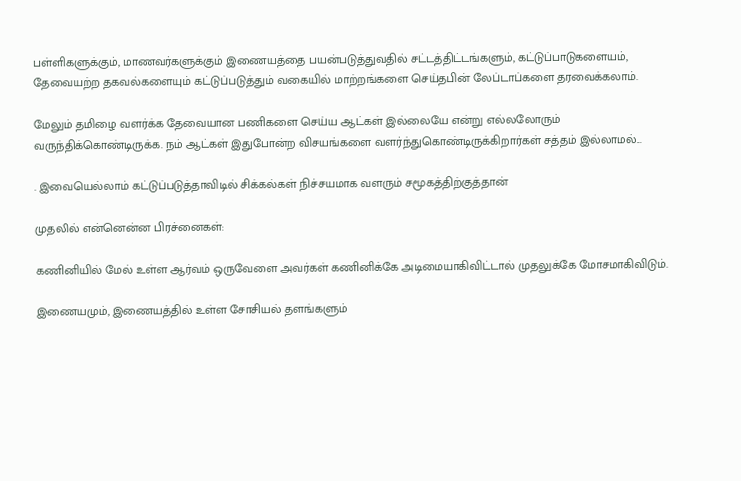பள்ளிகளுக்கும், மாணவர்களுக்கும் இணையத்தை பயன்படுத்துவதில் சட்டத்திட்டங்களும், கட்டுப்பாடுகளையம், தேவையற்ற தகவல்களையும் கட்டுப்படுத்தும் வகையில் மாற்றங்களை செய்தபின் லேப்டாப்களை தரவைக்கலாம்.

மேலும் தமிழை வளர்க்க தேவையான பணிகளை செய்ய ஆட்கள் இல்லையே என்று எல்லலோரும் வருந்திக்கொண்டிருக்க. நம் ஆட்கள் இதுபோன்ற விசயங்களை வளர்ந்துகொண்டிருக்கிறார்கள் சத்தம் இல்லாமல்...

. இவையெல்லாம் கட்டுப்படுத்தாவிடில் சிக்கல்கள் நிச்சயமாக வளரும் சமூகத்திற்குத்தான்

முதலில் என்னென்ன பிரச்னைகள்:

கணினியில் மேல் உள்ள ஆர்வம் ஒருவேளை அவர்கள் கணினிக்கே அடிமையாகிவிட்டால் முதலுக்கே மோசமாகிவிடும்.

இணையமும், இணையத்தில் உள்ள சோசியல் தளங்களும்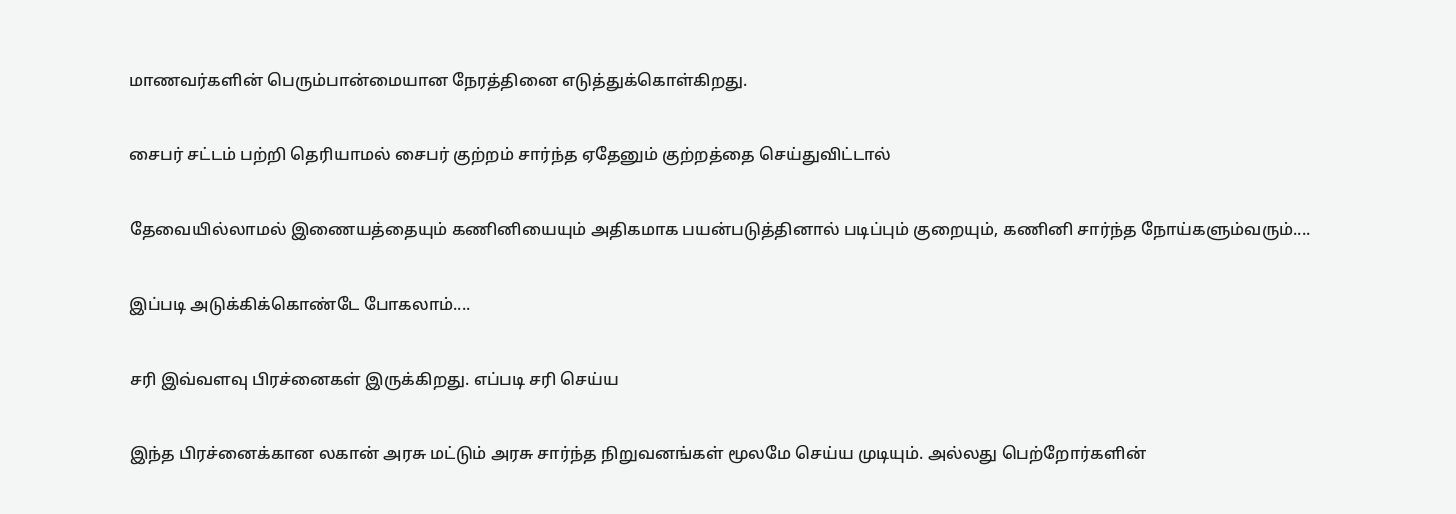மாணவர்களின் பெரும்பான்மையான நேரத்தினை எடுத்துக்கொள்கிறது.

சைபர் சட்டம் பற்றி தெரியாமல் சைபர் குற்றம் சார்ந்த ஏதேனும் குற்றத்தை செய்துவிட்டால்

தேவையில்லாமல் இணையத்தையும் கணினியையும் அதிகமாக பயன்படுத்தினால் படிப்பும் குறையும், கணினி சார்ந்த நோய்களும்வரும்....

இப்படி அடுக்கிக்கொண்டே போகலாம்....

சரி இவ்வளவு பிரச்னைகள் இருக்கிறது. எப்படி சரி செய்ய

இந்த பிரச்னைக்கான லகான் அரசு மட்டும் அரசு சார்ந்த நிறுவனங்கள் மூலமே செய்ய முடியும். அல்லது பெற்றோர்களின்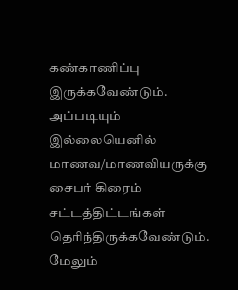கண்காணிப்பு இருக்கவேண்டும். அப்படியும் இல்லையெனில் மாணவ/மாணவியருக்கு சைபர் கிரைம் சட்டத்திட்டங்கள் தெரிந்திருக்கவேண்டும். மேலும்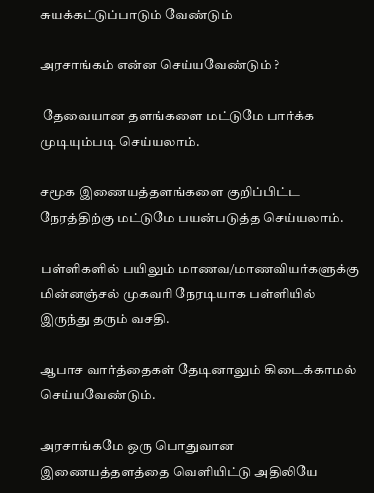சுயக்கட்டுப்பாடும் வேண்டும்

அரசாங்கம் என்ன செய்யவேண்டும் ?

 தேவையான தளங்களை மட்டுமே பார்க்க முடியும்படி செய்யலாம்.

சமூக இணையத்தளங்களை குறிப்பிட்ட நேரத்திற்கு மட்டுமே பயன்படுத்த செய்யலாம்.

பள்ளிகளில் பயிலும் மாணவ/மாணவியர்களுக்கு மின்னஞ்சல் முகவரி நேரடியாக பள்ளியில் இருந்து தரும் வசதி.

ஆபாச வார்த்தைகள் தேடினாலும் கிடைக்காமல் செய்யவேண்டும்.

அரசாங்கமே ஒரு பொதுவான இணையத்தளத்தை வெளியிட்டு அதிலியே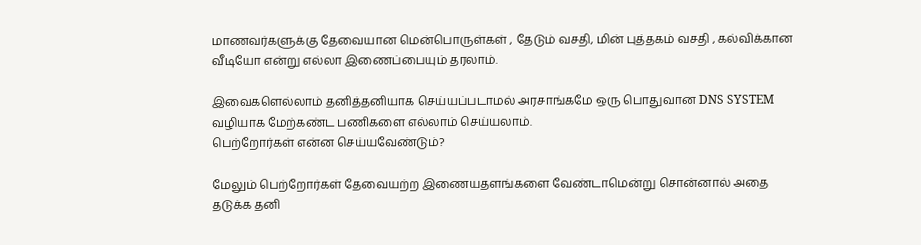மாணவர்களுக்கு தேவையான மென்பொருள்கள் , தேடும் வசதி, மின் புத்தகம் வசதி , கல்விக்கான வீடியோ என்று எல்லா இணைப்பையும் தரலாம்.

இவைகளெல்லாம் தனித்தனியாக செய்யப்படாமல் அரசாங்கமே ஒரு பொதுவான DNS SYSTEM வழியாக மேற்கண்ட பணிகளை எல்லாம் செய்யலாம்.
பெற்றோர்கள் என்ன செய்யவேண்டும்?

மேலும் பெற்றோர்கள் தேவையற்ற இணையதளங்களை வேண்டாமென்று சொன்னால் அதை தடுக்க தனி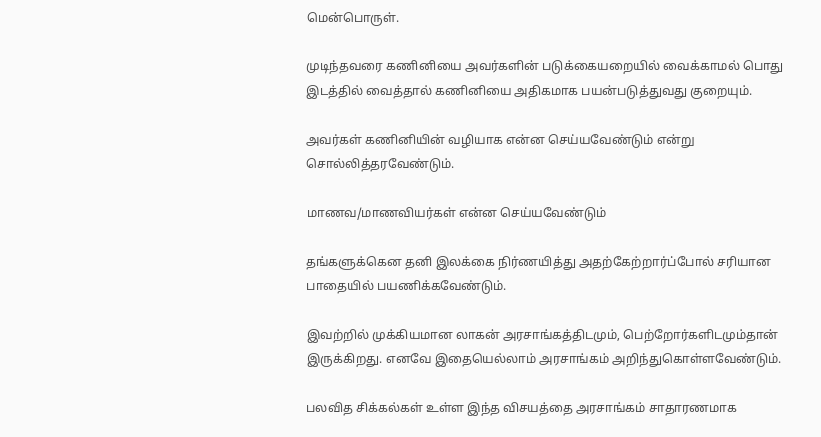மென்பொருள்.

முடிந்தவரை கணினியை அவர்களின் படுக்கையறையில் வைக்காமல் பொது இடத்தில் வைத்தால் கணினியை அதிகமாக பயன்படுத்துவது குறையும்.

அவர்கள் கணினியின் வழியாக என்ன செய்யவேண்டும் என்று சொல்லித்தரவேண்டும்.

மாணவ/மாணவியர்கள் என்ன செய்யவேண்டும்

தங்களுக்கென தனி இலக்கை நிர்ணயித்து அதற்கேற்றார்ப்போல் சரியான பாதையில் பயணிக்கவேண்டும்.

இவற்றில் முக்கியமான லாகன் அரசாங்கத்திடமும், பெற்றோர்களிடமும்தான் இருக்கிறது. எனவே இதையெல்லாம் அரசாங்கம் அறிந்துகொள்ளவேண்டும்.

பலவித சிக்கல்கள் உள்ள இந்த விசயத்தை அரசாங்கம் சாதாரணமாக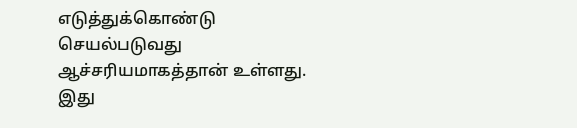எடுத்துக்கொண்டு செயல்படுவது ஆச்சரியமாகத்தான் உள்ளது.
இது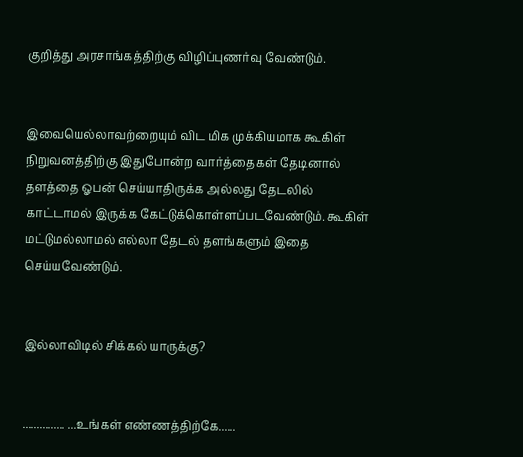குறித்து அரசாங்கத்திற்கு விழிப்புணர்வு வேண்டும்.


இவையெல்லாவற்றையும் விட மிக முக்கியமாக கூகிள் நிறுவனத்திற்கு இதுபோன்ற வார்த்தைகள் தேடினால் தளத்தை ஓபன் செய்யாதிருக்க அல்லது தேடலில் காட்டாமல் இருக்க கேட்டுக்கொள்ளப்படவேண்டும். கூகிள் மட்டுமல்லாமல் எல்லா தேடல் தளங்களும் இதை செய்யவேண்டும்.


இல்லாவிடில் சிக்கல் யாருக்கு?


............... ...உங்கள் எண்ணத்திற்கே......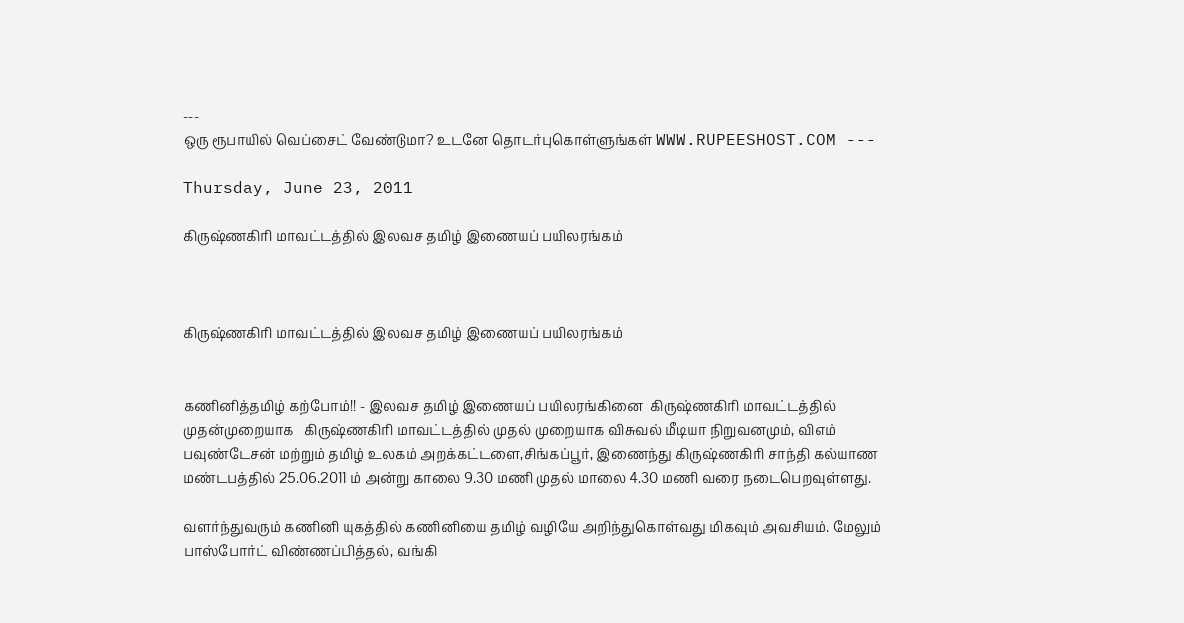---
ஒரு ரூபாயில் வெப்சைட் வேண்டுமா? உடனே தொடர்புகொள்ளுங்கள் WWW.RUPEESHOST.COM ---

Thursday, June 23, 2011

கிருஷ்ணகிரி மாவட்டத்தில் இலவச தமிழ் இணையப் பயிலரங்கம்



கிருஷ்ணகிரி மாவட்டத்தில் இலவச தமிழ் இணையப் பயிலரங்கம்


கணினித்தமிழ் கற்போம்!! - இலவச தமிழ் இணையப் பயிலரங்கினை  கிருஷ்ணகிரி மாவட்டத்தில் முதன்முறையாக   கிருஷ்ணகிரி மாவட்டத்தில் முதல் முறையாக விசுவல் மீடியா நிறுவனமும், விஎம் பவுண்டேசன் மற்றும் தமிழ் உலகம் அறக்கட்டளை,சிங்கப்பூர், இணைந்து கிருஷ்ணகிரி சாந்தி கல்யாண மண்டபத்தில் 25.06.2011 ம் அன்று காலை 9.30 மணி முதல் மாலை 4.30 மணி வரை நடைபெறவுள்ளது.

வளர்ந்துவரும் கணினி யுகத்தில் கணினியை தமிழ் வழியே அறிந்துகொள்வது மிகவும் அவசியம். மேலும் பாஸ்போர்ட் விண்ணப்பித்தல், வங்கி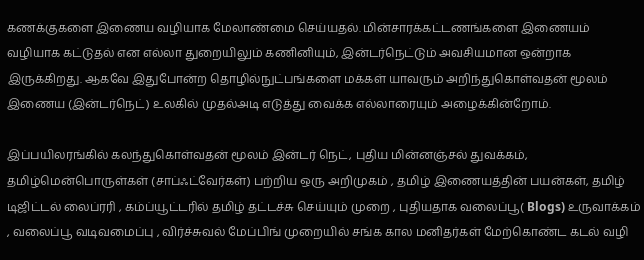கணக்குகளை இணைய வழியாக மேலாண்மை செய்யதல். மின்சாரக்கட்டணங்களை இணையம் வழியாக கட்டுதல் என எல்லா துறையிலும் கணினியும், இன்டர்நெட்டும் அவசியமான ஒன்றாக இருக்கிறது. ஆகவே இதுபோன்ற தொழில்நுட்பங்களை மக்கள் யாவரும் அறிந்துகொள்வதன் மூலம் இணைய (இன்டர்நெட்) உலகில் முதல்அடி எடுத்து வைக்க எல்லாரையும் அழைக்கின்றோம்.

இப்பயிலரங்கில் கலந்துகொள்வதன் மூலம் இன்டர் நெட், புதிய மின்னஞ்சல் துவக்கம், தமிழ்மென்பொருள்கள் (சாப்ஃட்வேர்கள்) பற்றிய ஒரு அறிமுகம் , தமிழ் இணையத்தின் பயன்கள், தமிழ் டிஜிட்டல் லைப்ரரி , கம்ப்யூட்டரில் தமிழ் தட்டச்சு செய்யும் முறை , புதியதாக வலைப்பூ( Blogs) உருவாக்கம் , வலைப்பூ வடிவமைப்பு , விர்ச்சுவல் மேப்பிங் முறையில் சங்க கால மனிதர்கள் மேற்கொண்ட கடல் வழி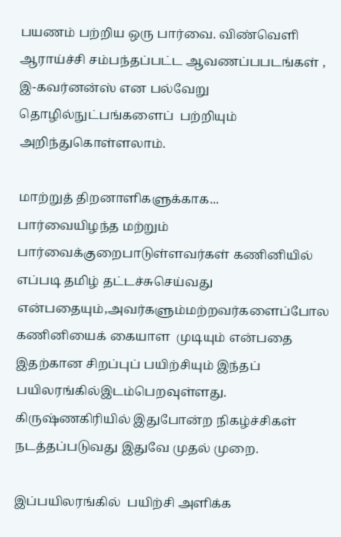பயணம் பற்றிய ஒரு பார்வை. விண்வெளி ஆராய்ச்சி சம்பந்தப்பட்ட ஆவணப்பபடங்கள் ,  இ-கவர்னன்ஸ் என பல்வேறு தொழில்நுட்பங்களைப்  பற்றியும் அறிந்துகொள்ளலாம்.

மாற்றுத் திறனாளிகளுக்காக...
பார்வையிழந்த மற்றும்  பார்வைக்குறைபாடுள்ளவர்கள் கணினியில் எப்படி தமிழ் தட்டச்சுசெய்வது என்பதையும்,அவர்களும்மற்றவர்களைப்போல கணினியைக் கையாள  முடியும் என்பதை இதற்கான சிறப்புப் பயிற்சியும் இந்தப்  பயிலரங்கில்இடம்பெறவுள்ளது.
கிருஷ்ணகிரியில் இதுபோன்ற நிகழ்ச்சிகள் நடத்தப்படுவது இதுவே முதல் முறை.

இப்பயிலரங்கில்  பயிற்சி அளிக்க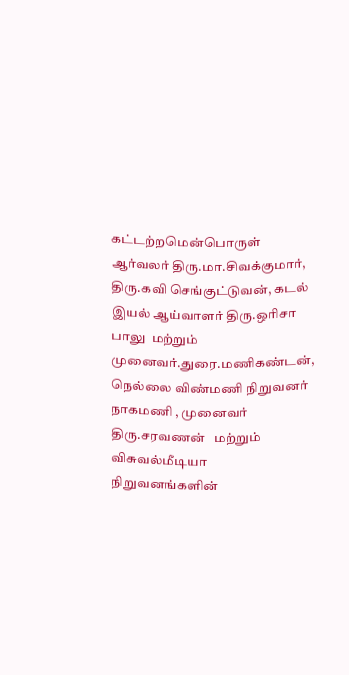கட்டற்றமென்பொருள் ஆர்வலர் திரு.மா.சிவக்குமார், திரு.கவி செங்குட்டுவன், கடல் இயல் ஆய்வாளர் திரு.ஒரிசா பாலு  மற்றும் முனைவர்.துரை.மணிகண்டன், நெல்லை விண்மணி நிறுவனர் நாகமணி , முனைவர் திரு.சரவணன்   மற்றும் விசுவல்மீடியா நிறுவனங்களின்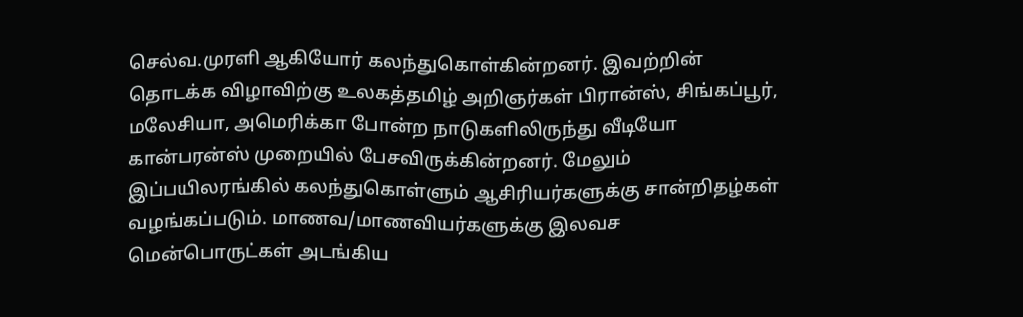செல்வ.முரளி ஆகியோர் கலந்துகொள்கின்றனர். இவற்றின் தொடக்க விழாவிற்கு உலகத்தமிழ் அறிஞர்கள் பிரான்ஸ், சிங்கப்பூர், மலேசியா, அமெரிக்கா போன்ற நாடுகளிலிருந்து வீடியோ  கான்பரன்ஸ் முறையில் பேசவிருக்கின்றனர். மேலும் இப்பயிலரங்கில் கலந்துகொள்ளும் ஆசிரியர்களுக்கு சான்றிதழ்கள் வழங்கப்படும். மாணவ/மாணவியர்களுக்கு இலவச மென்பொருட்கள் அடங்கிய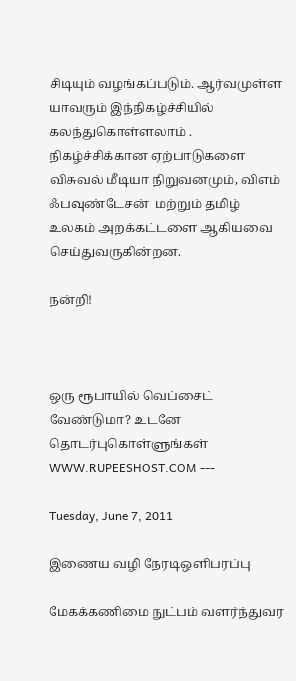சிடியும் வழங்கப்படும். ஆர்வமுள்ள யாவரும் இந்நிகழ்ச்சியில் கலந்துகொள்ளலாம் . நிகழ்ச்சிக்கான ஏற்பாடுகளை விசுவல் மீடியா நிறுவனமும், விஎம் ஃபவுண்டேசன்  மற்றும் தமிழ் உலகம் அறக்கட்டளை ஆகியவை  செய்துவருகின்றன.

நன்றி!



ஒரு ரூபாயில் வெப்சைட் வேண்டுமா? உடனே தொடர்புகொள்ளுங்கள் WWW.RUPEESHOST.COM ---

Tuesday, June 7, 2011

இணைய வழி நேரடிஒளிபரப்பு

மேகக்கணிமை நுட்பம் வளர்ந்துவர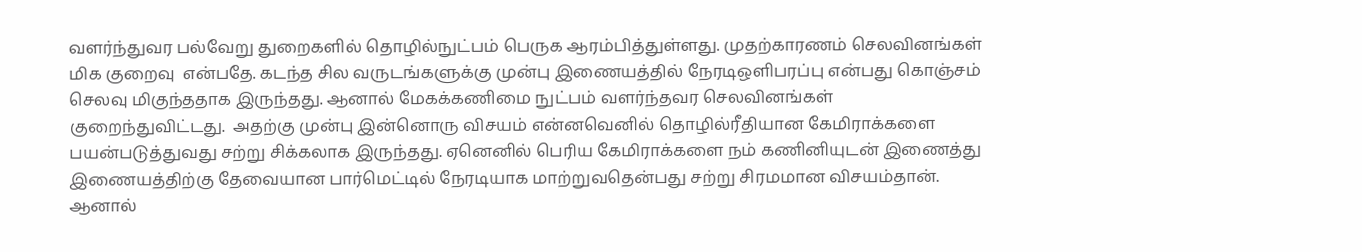வளர்ந்துவர பல்வேறு துறைகளில் தொழில்நுட்பம் பெருக ஆரம்பித்துள்ளது. முதற்காரணம் செலவினங்கள் மிக குறைவு  என்பதே. கடந்த சில வருடங்களுக்கு முன்பு இணையத்தில் நேரடிஒளிபரப்பு என்பது கொஞ்சம் செலவு மிகுந்ததாக இருந்தது. ஆனால் மேகக்கணிமை நுட்பம் வளர்ந்தவர செலவினங்கள் குறைந்துவிட்டது.  அதற்கு முன்பு இன்னொரு விசயம் என்னவெனில் தொழில்ரீதியான கேமிராக்களை பயன்படுத்துவது சற்று சிக்கலாக இருந்தது. ஏனெனில் பெரிய கேமிராக்களை நம் கணினியுடன் இணைத்து இணையத்திற்கு தேவையான பார்மெட்டில் நேரடியாக மாற்றுவதென்பது சற்று சிரமமான விசயம்தான். ஆனால்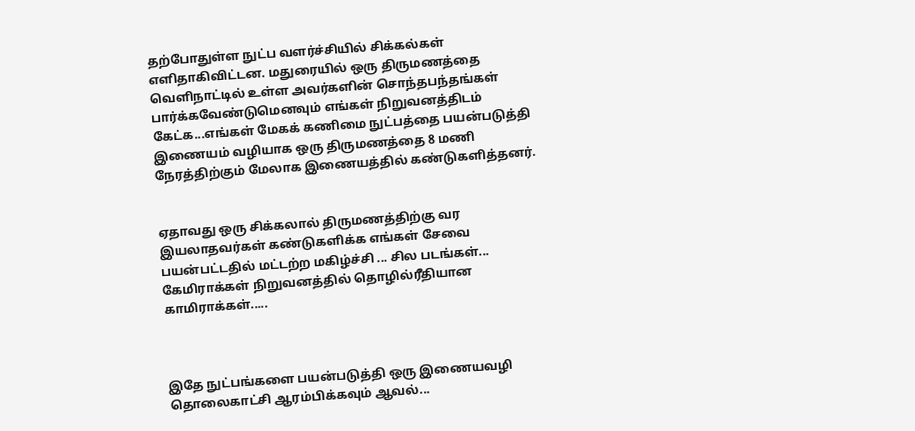தற்போதுள்ள நுட்ப வளர்ச்சியில் சிக்கல்கள் எளிதாகிவிட்டன. மதுரையில் ஒரு திருமணத்தை வெளிநாட்டில் உள்ள அவர்களின் சொந்தபந்தங்கள் பார்க்கவேண்டுமெனவும் எங்கள் நிறுவனத்திடம் கேட்க...எங்கள் மேகக் கணிமை நுட்பத்தை பயன்படுத்தி இணையம் வழியாக ஒரு திருமணத்தை 8 மணி நேரத்திற்கும் மேலாக இணையத்தில் கண்டுகளித்தனர்.


ஏதாவது ஒரு சிக்கலால் திருமணத்திற்கு வர இயலாதவர்கள் கண்டுகளிக்க எங்கள் சேவை பயன்பட்டதில் மட்டற்ற மகிழ்ச்சி ... சில படங்கள்...
கேமிராக்கள் நிறுவனத்தில் தொழில்ரீதியான காமிராக்கள்.....



இதே நுட்பங்களை பயன்படுத்தி ஒரு இணையவழி தொலைகாட்சி ஆரம்பிக்கவும் ஆவல்...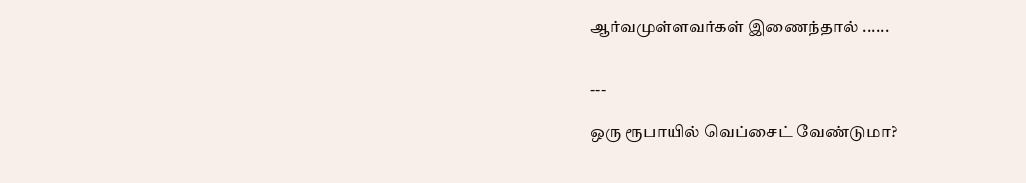ஆர்வமுள்ளவர்கள் இணைந்தால் ......


---

ஒரு ரூபாயில் வெப்சைட் வேண்டுமா?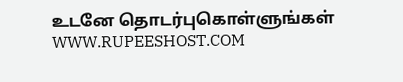உடனே தொடர்புகொள்ளுங்கள் WWW.RUPEESHOST.COM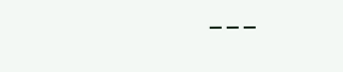---